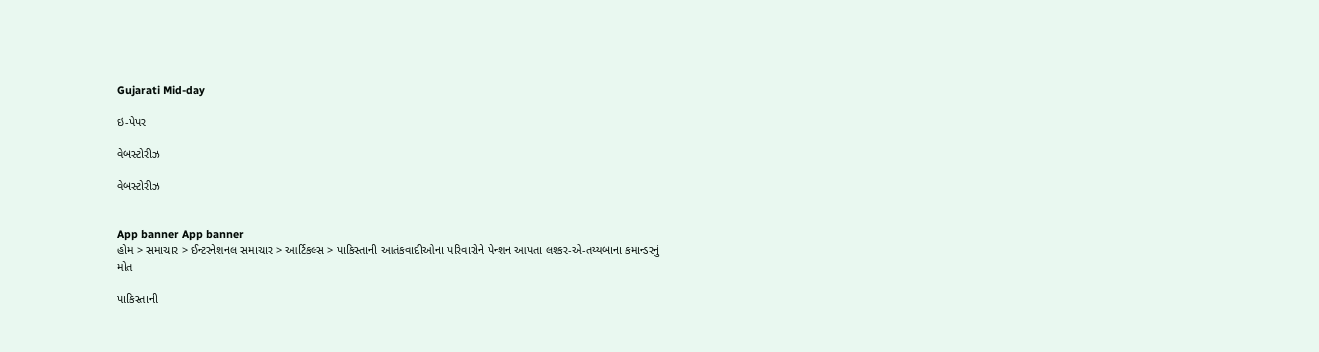Gujarati Mid-day

ઇ-પેપર

વેબસ્ટોરીઝ

વેબસ્ટોરીઝ


App banner App banner
હોમ > સમાચાર > ઈન્ટરનેશનલ સમાચાર > આર્ટિકલ્સ > પાકિસ્તાની આતંકવાદીઓના પરિવારોને પેન્શન આપતા લશ્કર-એ-તય્યબાના કમાન્ડરનું મોત

પાકિસ્તાની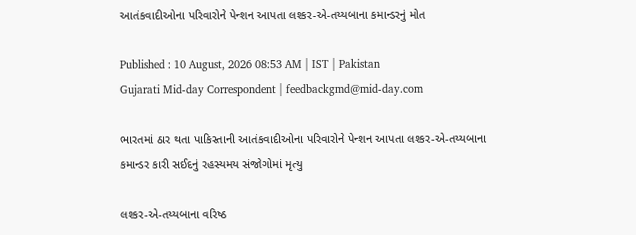આતંકવાદીઓના પરિવારોને પેન્શન આપતા લશ્કર-એ-તય્યબાના કમાન્ડરનું મોત

Published : 10 August, 2026 08:53 AM | IST | Pakistan
Gujarati Mid-day Correspondent | feedbackgmd@mid-day.com

ભારતમાં ઠાર થતા પાકિસ્તાની આતંકવાદીઓના પરિવારોને પેન્શન આપતા લશ્કર-એ-તય્યબાના કમાન્ડર કારી સઈદનું રહસ્યમય સંજોગોમાં મૃત્યુ

લશ્કર-એ-તય્યબાના વરિષ્ઠ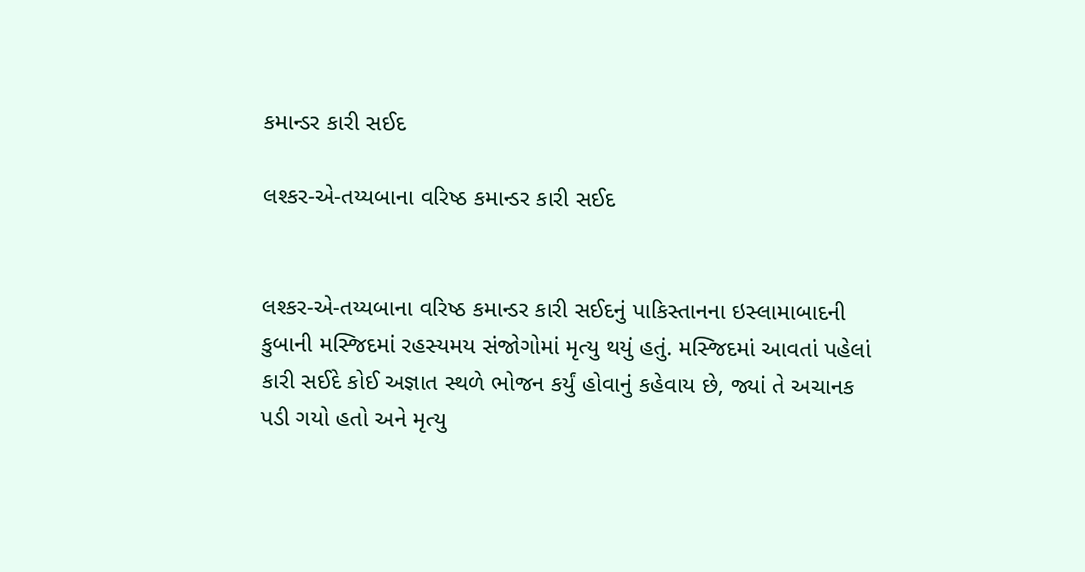કમાન્ડર કારી સઈદ

લશ્કર-એ-તય્યબાના વરિષ્ઠ કમાન્ડર કારી સઈદ


લશ્કર-એ-તય્યબાના વરિષ્ઠ કમાન્ડર કારી સઈદનું પાકિસ્તાનના ઇસ્લામાબાદની કુબાની મસ્જિદમાં રહસ્યમય સંજોગોમાં મૃત્યુ થયું હતું. મસ્જિદમાં આવતાં પહેલાં કારી સઈદે કોઈ અજ્ઞાત સ્થળે ભોજન કર્યું હોવાનું કહેવાય છે, જ્યાં તે અચાનક પડી ગયો હતો અને મૃત્યુ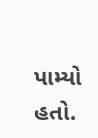પામ્યો હતો.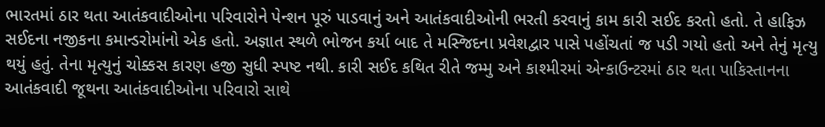ભારતમાં ઠાર થતા આતંકવાદીઓના પરિવારોને પેન્શન પૂરું પાડવાનું અને આતંકવાદીઓની ભરતી કરવાનું કામ કારી સઈદ કરતો હતો. તે હાફિઝ સઈદના નજીકના કમાન્ડરોમાંનો એક હતો. અજ્ઞાત સ્થળે ભોજન કર્યા બાદ તે મસ્જિદના પ્રવેશદ્વાર પાસે પહોંચતાં જ પડી ગયો હતો અને તેનું મૃત્યુ થયું હતું. તેના મૃત્યુનું ચોક્કસ કારણ હજી સુધી સ્પષ્ટ નથી. કારી સઈદ કથિત રીતે જમ્મુ અને કાશ્મીરમાં એન્કાઉન્ટરમાં ઠાર થતા પાકિસ્તાનના આતંકવાદી જૂથના આતંકવાદીઓના પરિવારો સાથે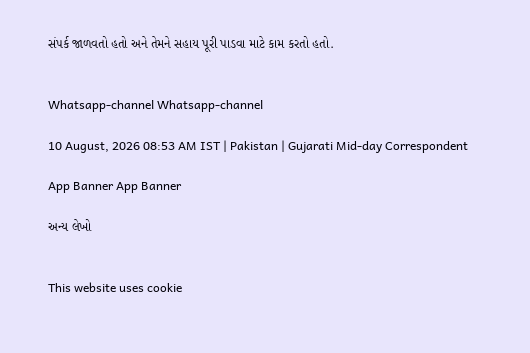સંપર્ક જાળવતો હતો અને તેમને સહાય પૂરી પાડવા માટે કામ કરતો હતો.


Whatsapp-channel Whatsapp-channel

10 August, 2026 08:53 AM IST | Pakistan | Gujarati Mid-day Correspondent

App Banner App Banner

અન્ય લેખો


This website uses cookie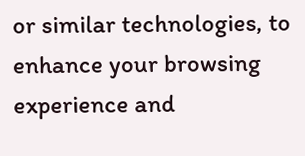or similar technologies, to enhance your browsing experience and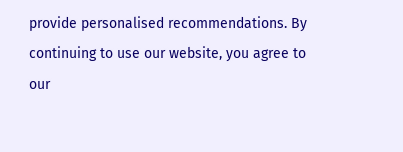provide personalised recommendations. By continuing to use our website, you agree to our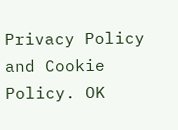Privacy Policy and Cookie Policy. OK